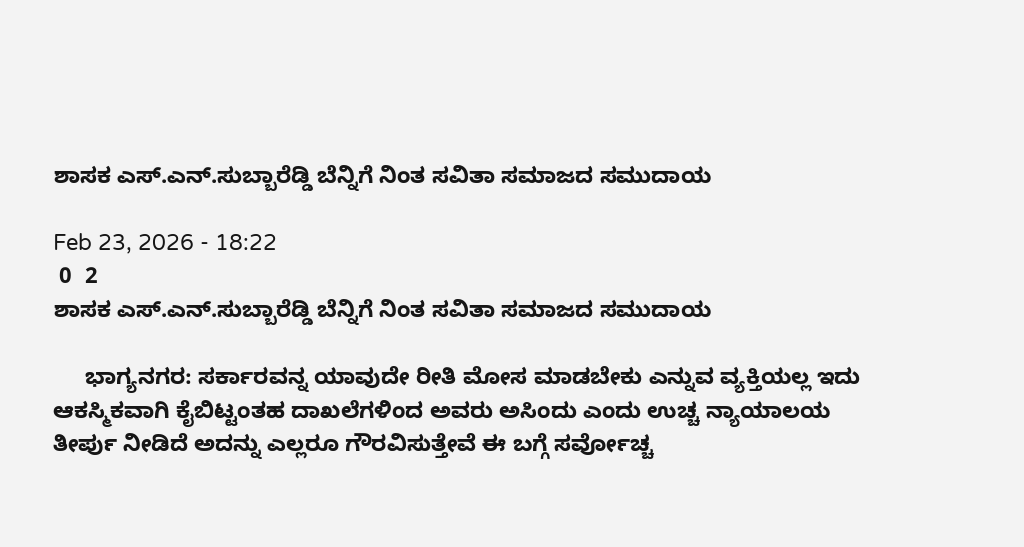ಶಾಸಕ ಎಸ್.ಎನ್.ಸುಬ್ಬಾರೆಡ್ಡಿ ಬೆನ್ನಿಗೆ ನಿಂತ ಸವಿತಾ ಸಮಾಜದ ಸಮುದಾಯ

Feb 23, 2026 - 18:22
 0  2
ಶಾಸಕ ಎಸ್.ಎನ್.ಸುಬ್ಬಾರೆಡ್ಡಿ ಬೆನ್ನಿಗೆ ನಿಂತ ಸವಿತಾ ಸಮಾಜದ ಸಮುದಾಯ

     ಭಾಗ್ಯನಗರ: ಸರ್ಕಾರವನ್ನ ಯಾವುದೇ ರೀತಿ ಮೋಸ ಮಾಡಬೇಕು ಎನ್ನುವ ವ್ಯಕ್ತಿಯಲ್ಲ ಇದು ಆಕಸ್ಮಿಕವಾಗಿ ಕೈಬಿಟ್ಟಂತಹ ದಾಖಲೆಗಳಿಂದ ಅವರು ಅಸಿಂದು ಎಂದು ಉಚ್ಚ ನ್ಯಾಯಾಲಯ ತೀರ್ಪು ನೀಡಿದೆ ಅದನ್ನು ಎಲ್ಲರೂ ಗೌರವಿಸುತ್ತೇವೆ ಈ ಬಗ್ಗೆ ಸರ್ವೋಚ್ಚ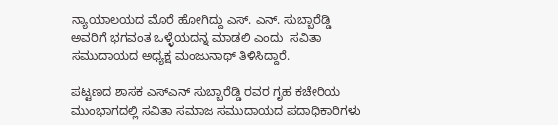ನ್ಯಾಯಾಲಯದ ಮೊರೆ ಹೋಗಿದ್ದು ಎಸ್. ಎನ್. ಸುಬ್ಬಾರೆಡ್ಡಿ ಅವರಿಗೆ ಭಗವಂತ ಒಳ್ಳೆಯದನ್ನ ಮಾಡಲಿ ಎಂದು  ಸವಿತಾ ಸಮುದಾಯದ ಅಧ್ಯಕ್ಷ ಮಂಜುನಾಥ್ ತಿಳಿಸಿದ್ದಾರೆ.

ಪಟ್ಟಣದ ಶಾಸಕ ಎಸ್ಎನ್ ಸುಬ್ಬಾರೆಡ್ಡಿ ರವರ ಗೃಹ ಕಚೇರಿಯ ಮುಂಭಾಗದಲ್ಲಿ ಸವಿತಾ ಸಮಾಜ ಸಮುದಾಯದ ಪದಾಧಿಕಾರಿಗಳು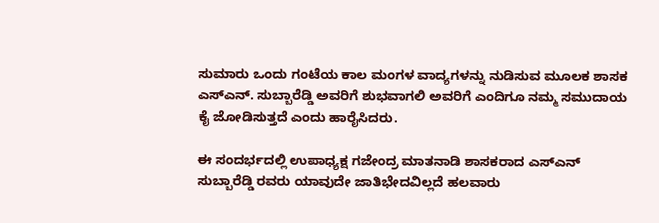ಸುಮಾರು ಒಂದು ಗಂಟೆಯ ಕಾಲ ಮಂಗಳ ವಾದ್ಯಗಳನ್ನು ನುಡಿಸುವ ಮೂಲಕ ಶಾಸಕ ಎಸ್ಎನ್. ಸುಬ್ಬಾರೆಡ್ಡಿ ಅವರಿಗೆ ಶುಭವಾಗಲಿ ಅವರಿಗೆ ಎಂದಿಗೂ ನಮ್ಮ ಸಮುದಾಯ ಕೈ ಜೋಡಿಸುತ್ತದೆ ಎಂದು ಹಾರೈಸಿದರು.

ಈ ಸಂದರ್ಭದಲ್ಲಿ ಉಪಾಧ್ಯಕ್ಷ ಗಜೇಂದ್ರ ಮಾತನಾಡಿ ಶಾಸಕರಾದ ಎಸ್ಎನ್ ಸುಬ್ಬಾರೆಡ್ಡಿ ರವರು ಯಾವುದೇ ಜಾತಿಭೇದವಿಲ್ಲದೆ ಹಲವಾರು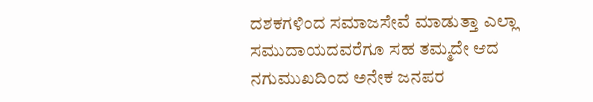ದಶಕಗಳಿಂದ ಸಮಾಜಸೇವೆ ಮಾಡುತ್ತಾ ಎಲ್ಲಾ ಸಮುದಾಯದವರೆಗೂ ಸಹ ತಮ್ಮದೇ ಆದ ನಗುಮುಖದಿಂದ ಅನೇಕ ಜನಪರ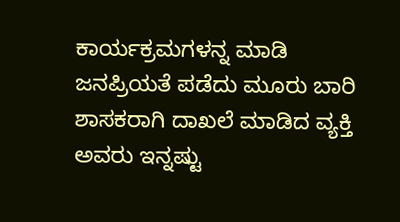ಕಾರ್ಯಕ್ರಮಗಳನ್ನ ಮಾಡಿ ಜನಪ್ರಿಯತೆ ಪಡೆದು ಮೂರು ಬಾರಿ ಶಾಸಕರಾಗಿ ದಾಖಲೆ ಮಾಡಿದ ವ್ಯಕ್ತಿ ಅವರು ಇನ್ನಷ್ಟು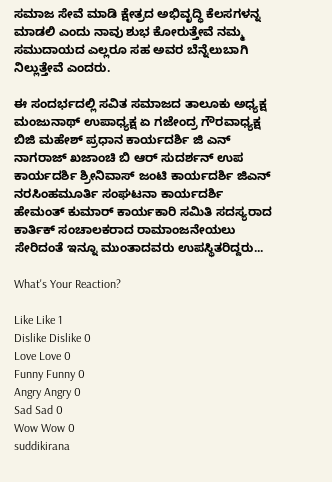ಸಮಾಜ ಸೇವೆ ಮಾಡಿ ಕ್ಷೇತ್ರದ ಅಭಿವೃದ್ಧಿ ಕೆಲಸಗಳನ್ನ ಮಾಡಲಿ ಎಂದು ನಾವು ಶುಭ ಕೋರುತ್ತೇವೆ ನಮ್ಮ ಸಮುದಾಯದ ಎಲ್ಲರೂ ಸಹ ಅವರ ಬೆನ್ನೆಲುಬಾಗಿ ನಿಲ್ಲುತ್ತೇವೆ ಎಂದರು.

ಈ ಸಂದರ್ಭದಲ್ಲಿ ಸವಿತ ಸಮಾಜದ ತಾಲೂಕು ಅಧ್ಯಕ್ಷ ಮಂಜುನಾಥ್ ಉಪಾಧ್ಯಕ್ಷ ಏ ಗಜೇಂದ್ರ ಗೌರವಾಧ್ಯಕ್ಷ ಬಿಜಿ ಮಹೇಶ್ ಪ್ರಧಾನ ಕಾರ್ಯದರ್ಶಿ ಜಿ ಎನ್ ನಾಗರಾಜ್ ಖಜಾಂಚಿ ಬಿ ಆರ್ ಸುದರ್ಶನ್ ಉಪ ಕಾರ್ಯದರ್ಶಿ ಶ್ರೀನಿವಾಸ್ ಜಂಟಿ ಕಾರ್ಯದರ್ಶಿ ಜಿಎನ್ ನರಸಿಂಹಮೂರ್ತಿ ಸಂಘಟನಾ ಕಾರ್ಯದರ್ಶಿ ಹೇಮಂತ್ ಕುಮಾರ್ ಕಾರ್ಯಕಾರಿ ಸಮಿತಿ ಸದಸ್ಯರಾದ ಕಾರ್ತಿಕ್ ಸಂಚಾಲಕರಾದ ರಾಮಾಂಜನೇಯಲು ಸೇರಿದಂತೆ ಇನ್ನೂ ಮುಂತಾದವರು ಉಪಸ್ಥಿತರಿದ್ದರು...

What's Your Reaction?

Like Like 1
Dislike Dislike 0
Love Love 0
Funny Funny 0
Angry Angry 0
Sad Sad 0
Wow Wow 0
suddikirana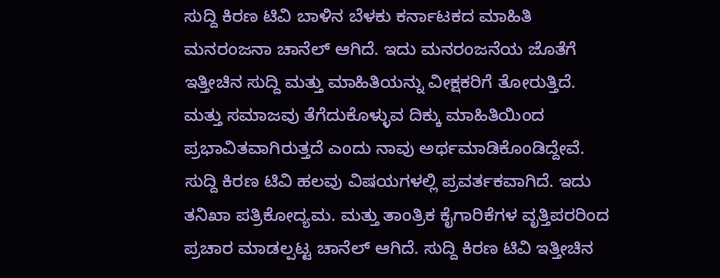ಸುದ್ದಿ ಕಿರಣ ಟಿವಿ ಬಾಳಿನ ಬೆಳಕು ಕರ್ನಾಟಕದ ಮಾಹಿತಿ ಮನರಂಜನಾ ಚಾನೆಲ್ ಆಗಿದೆ. ಇದು ಮನರಂಜನೆಯ ಜೊತೆಗೆ ಇತ್ತೀಚಿನ ಸುದ್ದಿ ಮತ್ತು ಮಾಹಿತಿಯನ್ನು ವೀಕ್ಷಕರಿಗೆ ತೋರುತ್ತಿದೆ. ಮತ್ತು ಸಮಾಜವು ತೆಗೆದುಕೊಳ್ಳುವ ದಿಕ್ಕು ಮಾಹಿತಿಯಿಂದ ಪ್ರಭಾವಿತವಾಗಿರುತ್ತದೆ ಎಂದು ನಾವು ಅರ್ಥಮಾಡಿಕೊಂಡಿದ್ದೇವೆ. ಸುದ್ದಿ ಕಿರಣ ಟಿವಿ ಹಲವು ವಿಷಯಗಳಲ್ಲಿ ಪ್ರವರ್ತಕವಾಗಿದೆ. ಇದು ತನಿಖಾ ಪತ್ರಿಕೋದ್ಯಮ. ಮತ್ತು ತಾಂತ್ರಿಕ ಕೈಗಾರಿಕೆಗಳ ವೃತ್ತಿಪರರಿಂದ ಪ್ರಚಾರ ಮಾಡಲ್ಪಟ್ಟ ಚಾನೆಲ್ ಆಗಿದೆ. ಸುದ್ದಿ ಕಿರಣ ಟಿವಿ ಇತ್ತೀಚಿನ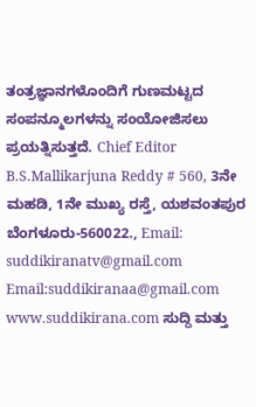ತಂತ್ರಜ್ಞಾನಗಳೊಂದಿಗೆ ಗುಣಮಟ್ಟದ ಸಂಪನ್ಮೂಲಗಳನ್ನು ಸಂಯೋಜಿಸಲು ಪ್ರಯತ್ನಿಸುತ್ತದೆ. Chief Editor B.S.Mallikarjuna Reddy # 560, 3ನೇ ಮಹಡಿ, 1ನೇ ಮುಖ್ಯ ರಸ್ತೆ, ಯಶವಂತಪುರ ಬೆಂಗಳೂರು-560022., Email: suddikiranatv@gmail.com Email:suddikiranaa@gmail.com www.suddikirana.com ಸುದ್ದಿ ಮತ್ತು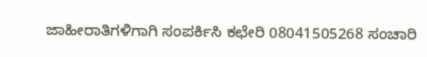ಜಾಹೀರಾತಿಗಳಿಗಾಗಿ ಸಂಪರ್ಕಿಸಿ ಕಛೇರಿ 08041505268 ಸಂಚಾರಿ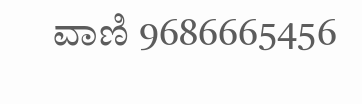ವಾಣಿ 9686665456